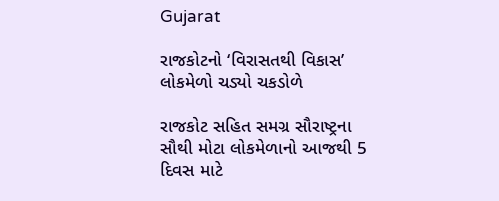Gujarat

રાજકોટનો ‘વિરાસતથી વિકાસ’ લોકમેળો ચડ્યો ચકડોળે

રાજકોટ સહિત સમગ્ર સૌરાષ્ટ્રના સૌથી મોટા લોકમેળાનો આજથી 5 દિવસ માટે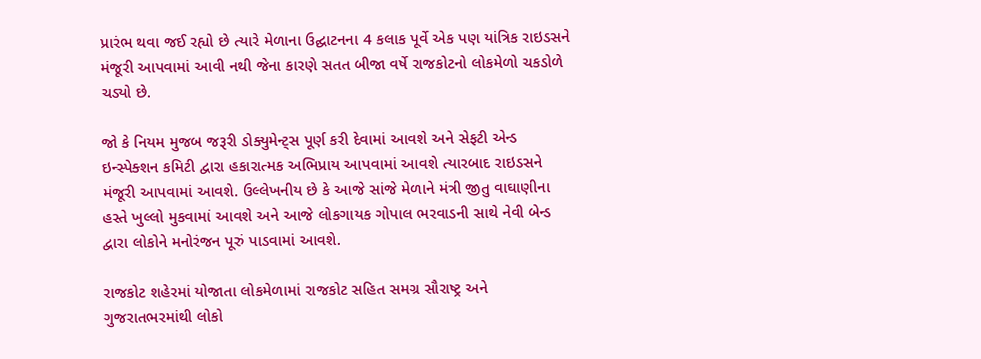પ્રારંભ થવા જઈ રહ્યો છે ત્યારે મેળાના ઉદ્ઘાટનના 4 કલાક પૂર્વે એક પણ યાંત્રિક રાઇડસને મંજૂરી આપવામાં આવી નથી જેના કારણે સતત બીજા વર્ષે રાજકોટનો લોકમેળો ચકડોળે ચડ્યો છે.

જો કે નિયમ મુજબ જરૂરી ડોક્યુમેન્ટ્સ પૂર્ણ કરી દેવામાં આવશે અને સેફટી એન્ડ ઇન્સ્પેક્શન કમિટી દ્વારા હકારાત્મક અભિપ્રાય આપવામાં આવશે ત્યારબાદ રાઇડસને મંજૂરી આપવામાં આવશે. ઉલ્લેખનીય છે કે આજે સાંજે મેળાને મંત્રી જીતુ વાઘાણીના હસ્તે ખુલ્લો મુકવામાં આવશે અને આજે લોકગાયક ગોપાલ ભરવાડની સાથે નેવી બેન્ડ દ્વારા લોકોને મનોરંજન પૂરું પાડવામાં આવશે.

રાજકોટ શહેરમાં યોજાતા લોકમેળામાં રાજકોટ સહિત સમગ્ર સૌરાષ્ટ્ર અને ગુજરાતભરમાંથી લોકો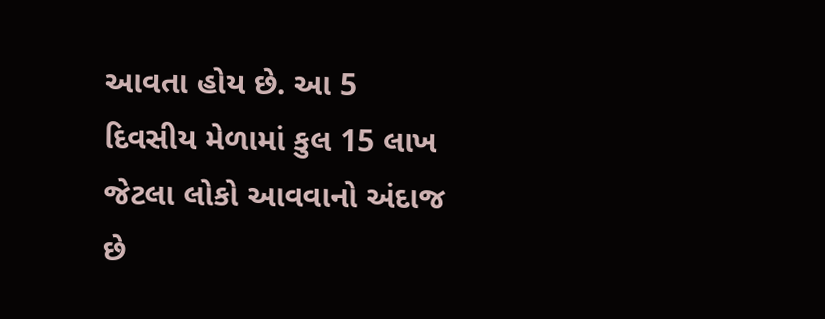આવતા હોય છે. આ 5 દિવસીય મેળામાં કુલ 15 લાખ જેટલા લોકો આવવાનો અંદાજ છે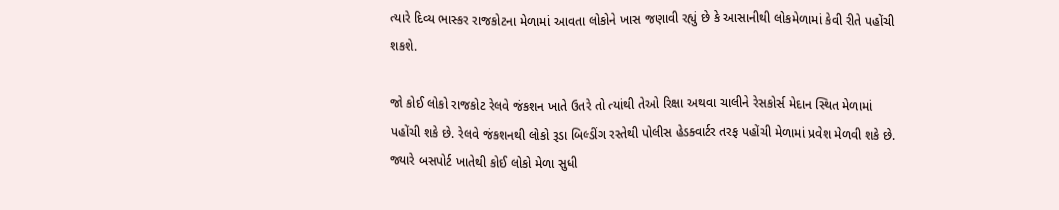ત્યારે દિવ્ય ભાસ્કર રાજકોટના મેળામાં આવતા લોકોને ખાસ જણાવી રહ્યું છે કે આસાનીથી લોકમેળામાં કેવી રીતે પહોંચી શકશે.

જો કોઈ લોકો રાજકોટ રેલવે જંકશન ખાતે ઉતરે તો ત્યાંથી તેઓ રિક્ષા અથવા ચાલીને રેસકોર્સ મેદાન સ્થિત મેળામાં પહોંચી શકે છે. રેલવે જંકશનથી લોકો રૂડા બિલ્ડીંગ રસ્તેથી પોલીસ હેડક્વાર્ટર તરફ પહોંચી મેળામાં પ્રવેશ મેળવી શકે છે. જ્યારે બસપોર્ટ ખાતેથી કોઈ લોકો મેળા સુધી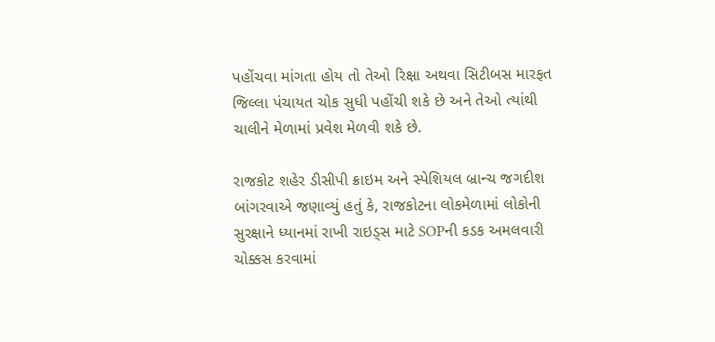પહોંચવા માંગતા હોય તો તેઓ રિક્ષા અથવા સિટીબસ મારફત જિલ્લા પંચાયત ચોક સુધી પહોંચી શકે છે અને તેઓ ત્યાંથી ચાલીને મેળામાં પ્રવેશ મેળવી શકે છે.

રાજકોટ શહેર ડીસીપી ક્રાઇમ અને સ્પેશિયલ બ્રાન્ચ જગદીશ બાંગરવાએ જણાવ્યું હતું કે, રાજકોટના લોકમેળામાં લોકોની સુરક્ષાને ધ્યાનમાં રાખી રાઇડ્સ માટે SOPની કડક અમલવારી ચોક્કસ કરવામાં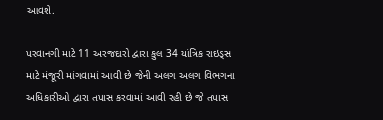આવશે.

પરવાનગી માટે 11 અરજદારો દ્વારા કુલ 34 યાંત્રિક રાઇડ્સ માટે મંજૂરી માંગવામાં આવી છે જેની અલગ અલગ વિભગના અધિકારીઓ દ્વારા તપાસ કરવામાં આવી રહી છે જે તપાસ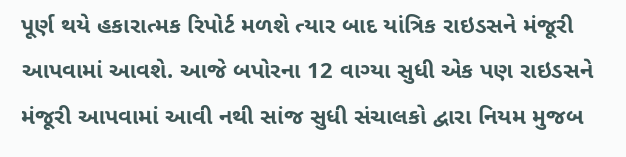પૂર્ણ થયે હકારાત્મક રિપોર્ટ મળશે ત્યાર બાદ યાંત્રિક રાઇડસને મંજૂરી આપવામાં આવશે. આજે બપોરના 12 વાગ્યા સુધી એક પણ રાઇડસને મંજૂરી આપવામાં આવી નથી સાંજ સુધી સંચાલકો દ્વારા નિયમ મુજબ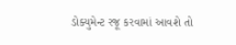ડોક્યુમેન્ટ રજૂ કરવામાં આવશે તો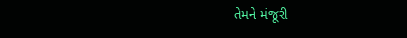તેમને મંજૂરી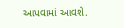આપવામાં આવશે.